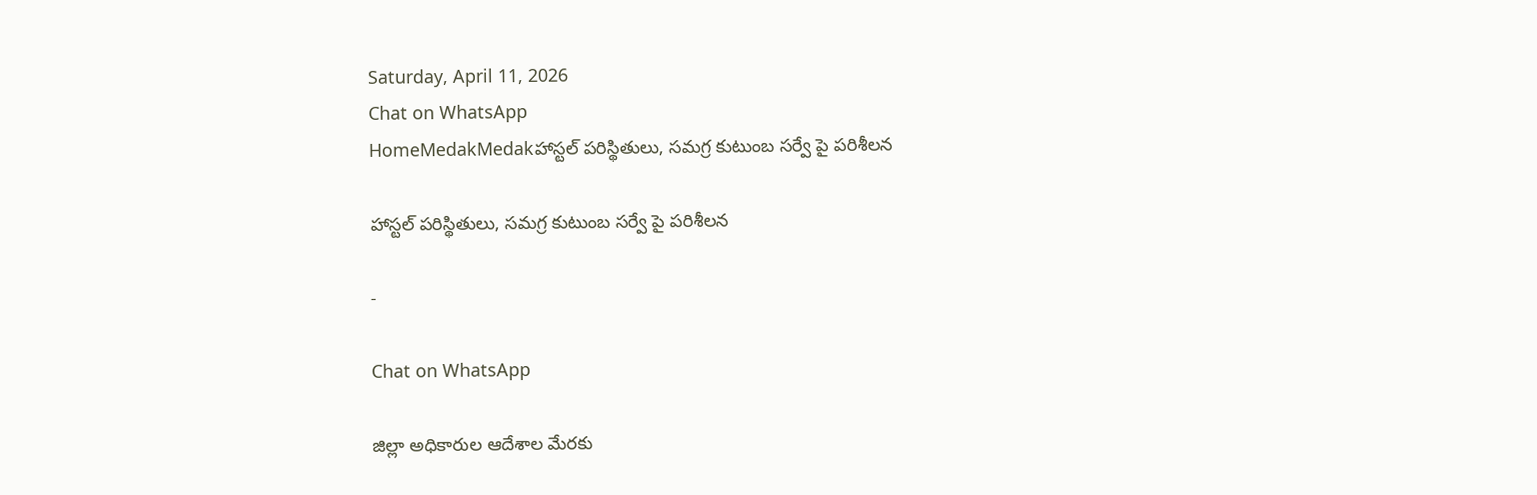Saturday, April 11, 2026
Chat on WhatsApp
HomeMedakMedakహాస్టల్ పరిస్థితులు, సమగ్ర కుటుంబ సర్వే పై పరిశీలన

హాస్టల్ పరిస్థితులు, సమగ్ర కుటుంబ సర్వే పై పరిశీలన

-

Chat on WhatsApp

జిల్లా అధికారుల ఆదేశాల మేరకు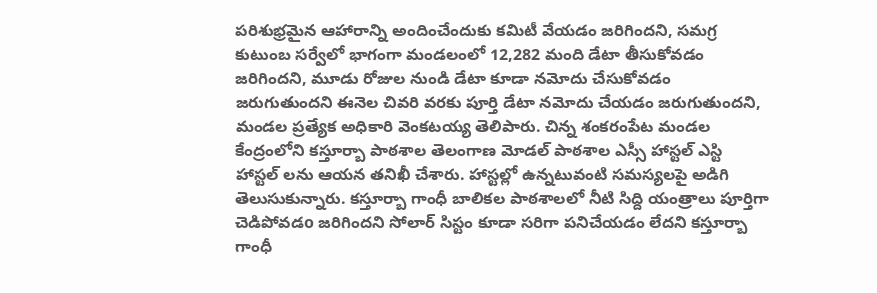పరిశుభ్రమైన ఆహారాన్ని అందించేందుకు కమిటీ వేయడం జరిగిందని, సమగ్ర కుటుంబ సర్వేలో భాగంగా మండలంలో 12,282 మంది డేటా తీసుకోవడం జరిగిందని, మూడు రోజుల నుండి డేటా కూడా నమోదు చేసుకోవడం జరుగుతుందని ఈనెల చివరి వరకు పూర్తి డేటా నమోదు చేయడం జరుగుతుందని, మండల ప్రత్యేక అధికారి వెంకటయ్య తెలిపారు. చిన్న శంకరంపేట మండల కేంద్రంలోని కస్తూర్బా పాఠశాల తెలంగాణ మోడల్ పాఠశాల ఎస్సీ హాస్టల్ ఎస్టి హాస్టల్ లను ఆయన తనిఖీ చేశారు. హాస్టల్లో ఉన్నటువంటి సమస్యలపై అడిగి తెలుసుకున్నారు. కస్తూర్బా గాంధీ బాలికల పాఠశాలలో నీటి సిద్ది యంత్రాలు పూర్తిగా చెడిపోవడo జరిగిందని సోలార్ సిస్టం కూడా సరిగా పనిచేయడం లేదని కస్తూర్బా గాంధీ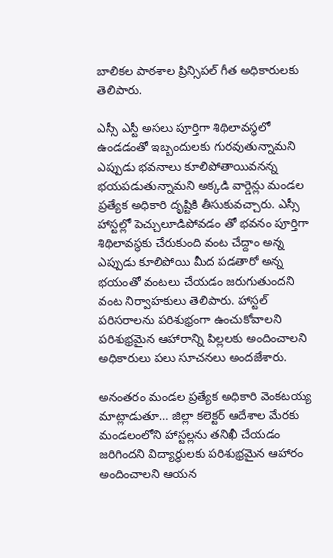బాలికల పాఠశాల ప్రిన్సిపల్ గీత అధికారులకు తెలిపారు.

ఎస్సీ ఎస్టీ అసలు పూర్తిగా శిథిలావస్థలో ఉండడంతో ఇబ్బందులకు గురవుతున్నామని ఎప్పుడు భవనాలు కూలిపోతాయివనన్న భయపడుతున్నామని అక్కడి వార్డెన్లు మండల ప్రత్యేక అధికారి దృష్టికి తీసుకువచ్చారు. ఎస్సీ హాస్టల్లో పెచ్చులూడిపోవడం తో భవనం పూర్తిగా శిథిలావస్థకు చేరుకుంది వంట చేద్దాం అన్న ఎప్పుడు కూలిపోయి మీద పడతారో అన్న భయంతో వంటలు చేయడం జరుగుతుందని వంట నిర్వాహకులు తెలిపారు. హాస్టల్ పరిసరాలను పరిశుభ్రంగా ఉంచుకోవాలని పరిశుభ్రమైన ఆహారాన్ని పిల్లలకు అందించాలని అధికారులు పలు సూచనలు అందజేశారు.

అనంతరం మండల ప్రత్యేక అధికారి వెంకటయ్య మాట్లాడుతూ… జిల్లా కలెక్టర్ ఆదేశాల మేరకు మండలంలోని హాస్టల్లను తనిఖీ చేయడం జరిగిందని విద్యార్థులకు పరిశుభ్రమైన ఆహారం అందించాలని ఆయన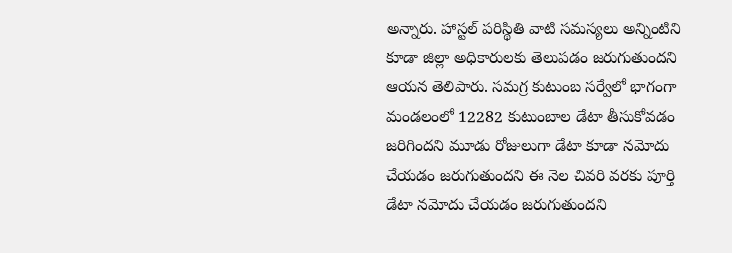అన్నారు. హాస్టల్ పరిస్థితి వాటి సమస్యలు అన్నింటిని కూడా జిల్లా అధికారులకు తెలుపడం జరుగుతుందని ఆయన తెలిపారు. సమగ్ర కుటుంబ సర్వేలో భాగంగా మండలంలో 12282 కుటుంబాల డేటా తీసుకోవడం జరిగిందని మూడు రోజులుగా డేటా కూడా నమోదు చేయడం జరుగుతుందని ఈ నెల చివరి వరకు పూర్తి డేటా నమోదు చేయడం జరుగుతుందని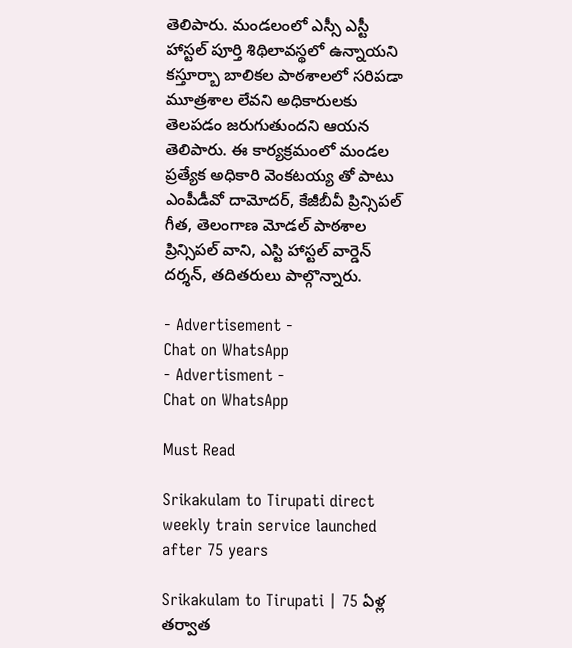తెలిపారు. మండలంలో ఎస్సీ ఎస్టీ హాస్టల్ పూర్తి శిథిలావస్థలో ఉన్నాయని కస్తూర్బా బాలికల పాఠశాలలో సరిపడా మూత్రశాల లేవని అధికారులకు తెలపడం జరుగుతుందని ఆయన తెలిపారు. ఈ కార్యక్రమంలో మండల ప్రత్యేక అధికారి వెంకటయ్య తో పాటు ఎంపీడీవో దామోదర్, కేజీబీవీ ప్రిన్సిపల్ గీత, తెలంగాణ మోడల్ పాఠశాల ప్రిన్సిపల్ వాని, ఎస్టి హాస్టల్ వార్డెన్ దర్శన్, తదితరులు పాల్గొన్నారు.

- Advertisement -
Chat on WhatsApp
- Advertisment -
Chat on WhatsApp

Must Read

Srikakulam to Tirupati direct weekly train service launched after 75 years

Srikakulam to Tirupati | 75 ఏళ్ల తర్వాత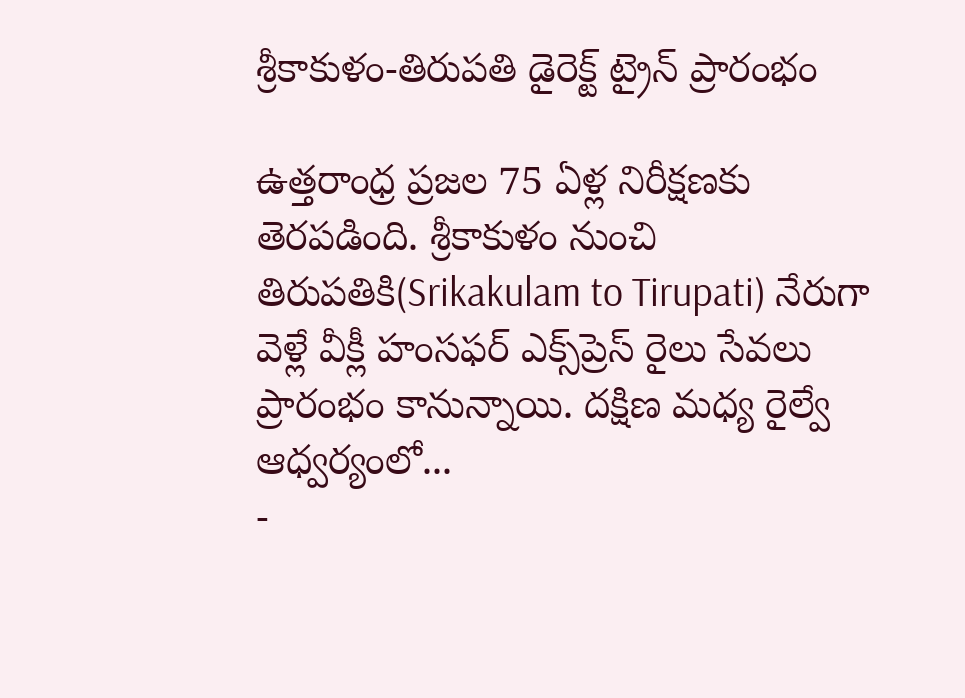శ్రీకాకుళం-తిరుపతి డైరెక్ట్ ట్రైన్ ప్రారంభం

ఉత్తరాంధ్ర ప్రజల 75 ఏళ్ల నిరీక్షణకు తెరపడింది. శ్రీకాకుళం నుంచి తిరుపతికి(Srikakulam to Tirupati) నేరుగా వెళ్లే వీక్లీ హంసఫర్ ఎక్స్‌ప్రెస్ రైలు సేవలు ప్రారంభం కానున్నాయి. దక్షిణ మధ్య రైల్వే ఆధ్వర్యంలో...
-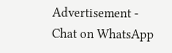Advertisement -
Chat on WhatsApp